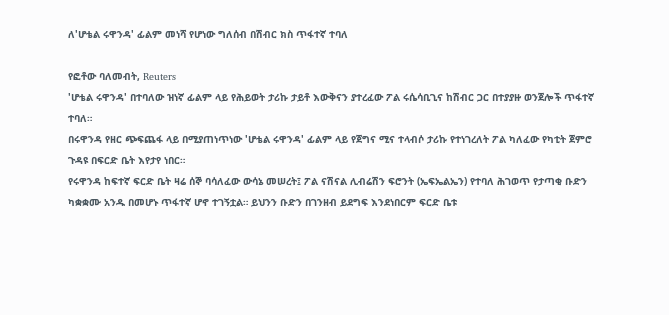ለ'ሆቴል ሩዋንዳ' ፊልም መነሻ የሆነው ግለሰብ በሽብር ክስ ጥፋተኛ ተባለ

የፎቶው ባለመብት, Reuters
'ሆቴል ሩዋንዳ' በተባለው ዝነኛ ፊልም ላይ የሕይወት ታሪኩ ታይቶ እውቅናን ያተረፈው ፖል ሩሴሳቢጊና ከሽብር ጋር በተያያዙ ወንጀሎች ጥፋተኛ ተባለ።
በሩዋንዳ የዘር ጭፍጨፋ ላይ በሚያጠነጥነው 'ሆቴል ሩዋንዳ' ፊልም ላይ የጀግና ሚና ተላብሶ ታሪኩ የተነገረለት ፖል ካለፈው የካቲት ጀምሮ ጉዳዩ በፍርድ ቤት እየታየ ነበር።
የሩዋንዳ ከፍተኛ ፍርድ ቤት ዛሬ ሰኞ ባሳለፈው ውሳኔ መሠረት፤ ፖል ናሽናል ሊብሬሽን ፍሮንት (ኤፍኤልኤን) የተባለ ሕገወጥ የታጣቂ ቡድን ካቋቋሙ አንዱ በመሆኑ ጥፋተኛ ሆኖ ተገኝቷል። ይህንን ቡድን በገንዘብ ይደግፍ እንደነበርም ፍርድ ቤቱ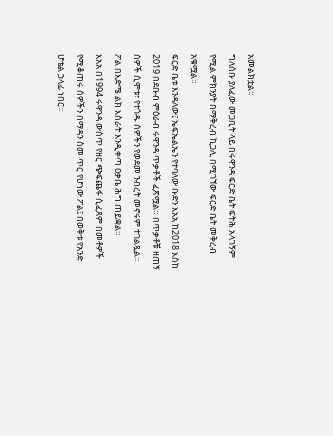አመልክቷል።
ግለሰቡ ያለፈው መጋቢት ላይ በሩዋንዳ ፍርድ ቤት ፍትሕ አላገኝም የሚል ምክንያት በማቅረብ ኪጋሊ በሚገኘው ፍርድ ቤት መቅረብ አቁሟል።
ፍርድ ቤቱ እንዳለው፤ ኤፍኤልኤን የተባለው ቡድን እአአ ከ2018 እስከ 2019 በደቡብ ምዕራብ ሩዋንዳ ጥቃቶች ፈጽሟል። በጥቃቶቹ ዘጠኝ ሰዎች ሲሞቱ፣ የተጎዱ ሰዎችን የወደመ ንብረት መኖሩም ተገልጿል።
ፖል በእድሜ ልክ እስራት እንዲቀጣ ዐቃቤ ሕግ ጠይቋል።
እአአ በ1994 ሩዋንዳ ውስጥ የዘር ጭፍጨፋ ሲፈጸም በመቶዎች የሚቆጠሩ ሰዎችን በማዳን ስመ ጥር የሆነው ፖል፤ በወቅቱ የአንድ ሆቴል ኃላፊ ነበር።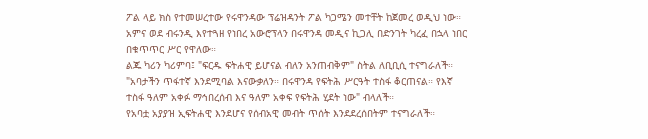ፖል ላይ ክስ የተመሠረተው የሩዋንዳው ፕሬዝዳንት ፖል ካጋሜን መተቸት ከጀመረ ወዲህ ነው።
አምና ወደ ብሩንዲ እየተጓዘ የነበረ አውሮፕላን በሩዋንዳ መዲና ኪጋሊ በድንገት ካረፈ በኋላ ነበር በቁጥጥር ሥር የዋለው።
ልጁ ካሪን ካሪምባ፤ "ፍርዱ ፍትሐዊ ይሆናል ብለን አንጠብቅም" ስትል ለቢቢሲ ተናግራለች።
"አባታችን ጥፋተኛ እንደሚባል እናውቃለን። በሩዋንዳ የፍትሕ ሥርዓት ተስፋ ቆርጠናል። የእኛ ተስፋ ዓለም አቀፉ ማኅበረሰብ እና ዓለም አቀፍ የፍትሕ ሂደት ነው" ብላለች።
የአባቷ አያያዝ ኢፍትሐዊ እንደሆና የሰብአዊ መብት ጥሰት እንደደረሰበትም ተናግራለች።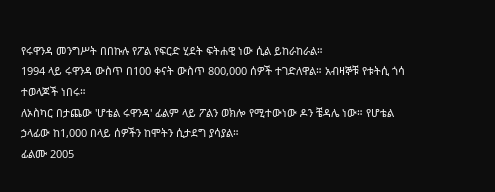የሩዋንዳ መንግሥት በበኩሉ የፖል የፍርድ ሂደት ፍትሐዊ ነው ሲል ይከራከራል።
1994 ላይ ሩዋንዳ ውስጥ በ100 ቀናት ውስጥ 800,000 ሰዎች ተገድለዋል። አብዛኞቹ የቱትሲ ጎሳ ተወላጆች ነበሩ።
ለኦስካር በታጨው 'ሆቴል ሩዋንዳ' ፊልም ላይ ፖልን ወክሎ የሚተውነው ዶን ቼዳሌ ነው። የሆቴል ኃላፊው ከ1,000 በላይ ሰዎችን ከሞትን ሲታደግ ያሳያል።
ፊልሙ 2005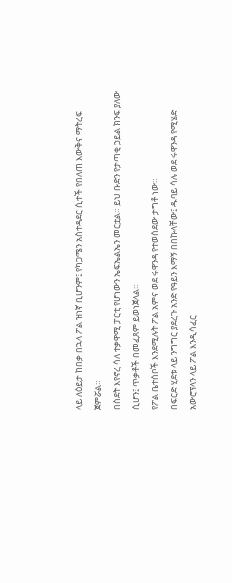ላይ ለዕይታ ከበቃ በኋላ ፖል ዝነኛ ቢሆንም፤ የካጋሜን አስተዳደር ሲተች የበለጠ እውቅና ማትረፍ ጀምሯል።
በስደት እየኖረ ሳለ ተቃዋሚ ፓርቲ የሆነውን ኤፍኤልኤን መርቷል። ይህ ቡድን የታጣቂ ኃይል ክንፍ ያለው ሲሆን፤ ጥቃቶች በመፈጸም ይወነጀላል።
የፖል ቤተሰቦች እንደሚሉት ፖል አምና ወደ ሩዋንዳ የተወሰደው ታግቶ ነው።
በፍርድ ሂደቱ ላይ ንግግር ያደረጉ አንድ የዓይን እማኝ በበኩላቸው፤ ዱባይ ሳሉ ወደ ሩዋንዳ የሚሄድ አውሮፕላን ላይ ፖል እንዲሳፈር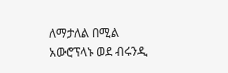ለማታለል በሚል አውሮፕላኑ ወደ ብሩንዲ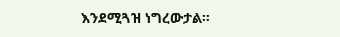እንደሚጓዝ ነግረውታል።